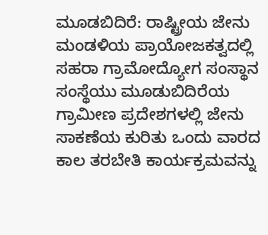ಮೂಡಬಿದಿರೆ: ರಾಷ್ಟ್ರೀಯ ಜೇನು ಮಂಡಳಿಯ ಪ್ರಾಯೋಜಕತ್ವದಲ್ಲಿ ಸಹರಾ ಗ್ರಾಮೋದ್ಯೋಗ ಸಂಸ್ಥಾನ ಸಂಸ್ಥೆಯು ಮೂಡುಬಿದಿರೆಯ ಗ್ರಾಮೀಣ ಪ್ರದೇಶಗಳಲ್ಲಿ ಜೇನು ಸಾಕಣೆಯ ಕುರಿತು ಒಂದು ವಾರದ ಕಾಲ ತರಬೇತಿ ಕಾರ್ಯಕ್ರಮವನ್ನು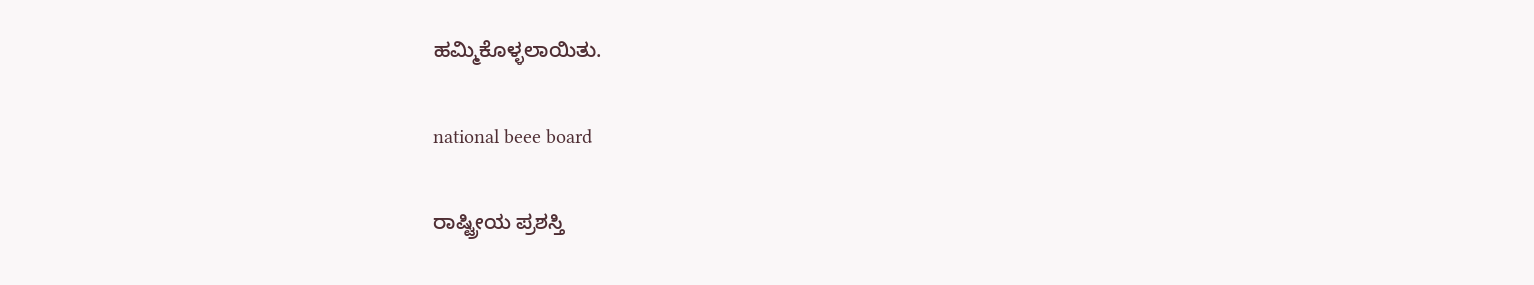ಹಮ್ಮಿಕೊಳ್ಳಲಾಯಿತು.

national beee board

ರಾಷ್ಟ್ರೀಯ ಪ್ರಶಸ್ತಿ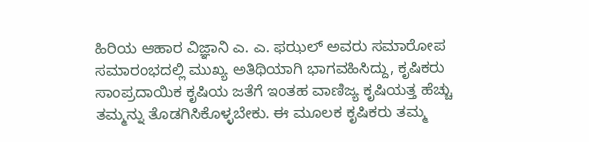ಹಿರಿಯ ಆಹಾರ ವಿಜ್ಞಾನಿ ಎ. ಎ. ಫಝಲ್ ಅವರು ಸಮಾರೋಪ ಸಮಾರಂಭದಲ್ಲಿ ಮುಖ್ಯ ಅತಿಥಿಯಾಗಿ ಭಾಗವಹಿಸಿದ್ದು, ಕೃಷಿಕರು ಸಾಂಪ್ರದಾಯಿಕ ಕೃಷಿಯ ಜತೆಗೆ ಇಂತಹ ವಾಣಿಜ್ಯ ಕೃಷಿಯತ್ತ ಹೆಚ್ಚು ತಮ್ಮನ್ನು ತೊಡಗಿಸಿಕೊಳ್ಳಬೇಕು. ಈ ಮೂಲಕ ಕೃಷಿಕರು ತಮ್ಮ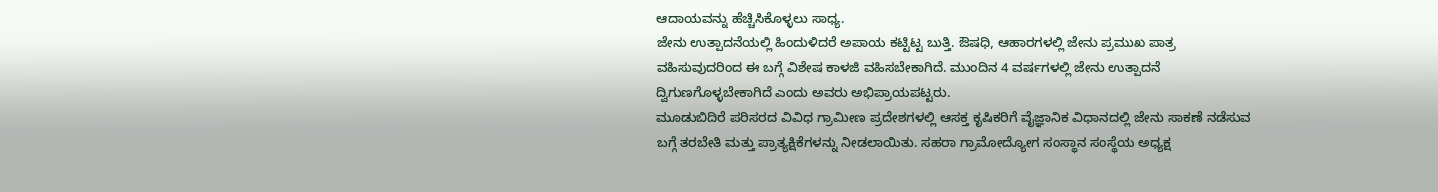ಆದಾಯವನ್ನು ಹೆಚ್ಚಿಸಿಕೊಳ್ಳಲು ಸಾಧ್ಯ.
ಜೇನು ಉತ್ಪಾದನೆಯಲ್ಲಿ ಹಿಂದುಳಿದರೆ ಅಪಾಯ ಕಟ್ಟಿಟ್ಟ ಬುತ್ತಿ. ಔಷಧಿ, ಆಹಾರಗಳಲ್ಲಿ ಜೇನು ಪ್ರಮುಖ ಪಾತ್ರ ವಹಿಸುವುದರಿಂದ ಈ ಬಗ್ಗೆ ವಿಶೇಷ ಕಾಳಜಿ ವಹಿಸಬೇಕಾಗಿದೆ. ಮುಂದಿನ 4 ವರ್ಷಗಳಲ್ಲಿ ಜೇನು ಉತ್ಪಾದನೆ ದ್ವಿಗುಣಗೊಳ್ಳಬೇಕಾಗಿದೆ ಎಂದು ಅವರು ಅಭಿಪ್ರಾಯಪಟ್ಟರು.
ಮೂಡುಬಿದಿರೆ ಪರಿಸರದ ವಿವಿಧ ಗ್ರಾಮೀಣ ಪ್ರದೇಶಗಳಲ್ಲಿ ಆಸಕ್ತ ಕೃಷಿಕರಿಗೆ ವೈಜ್ಞಾನಿಕ ವಿಧಾನದಲ್ಲಿ ಜೇನು ಸಾಕಣೆ ನಡೆಸುವ ಬಗ್ಗೆ ತರಬೇತಿ ಮತ್ತು ಪ್ರಾತ್ಯಕ್ಷಿಕೆಗಳನ್ನು ನೀಡಲಾಯಿತು. ಸಹರಾ ಗ್ರಾಮೋದ್ಯೋಗ ಸಂಸ್ಥಾನ ಸಂಸ್ಥೆಯ ಅಧ್ಯಕ್ಷ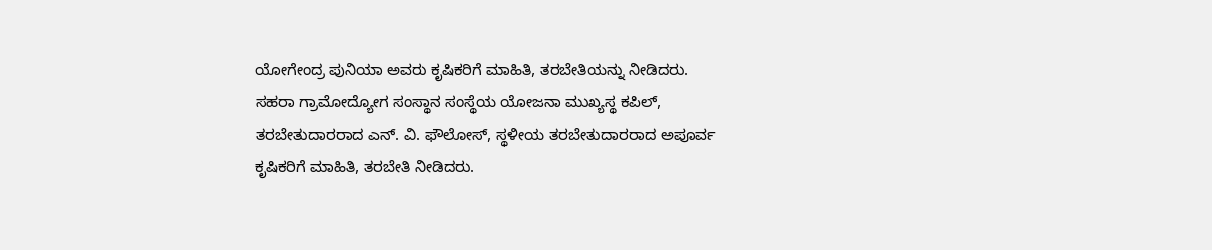ಯೋಗೇಂದ್ರ ಪುನಿಯಾ ಅವರು ಕೃಷಿಕರಿಗೆ ಮಾಹಿತಿ, ತರಬೇತಿಯನ್ನು ನೀಡಿದರು.
ಸಹರಾ ಗ್ರಾಮೋದ್ಯೋಗ ಸಂಸ್ಥಾನ ಸಂಸ್ಥೆಯ ಯೋಜನಾ ಮುಖ್ಯಸ್ಥ ಕಪಿಲ್, ತರಬೇತುದಾರರಾದ ಎನ್. ವಿ. ಫೌಲೋಸ್, ಸ್ಥಳೀಯ ತರಬೇತುದಾರರಾದ ಅಪೂರ್ವ ಕೃಷಿಕರಿಗೆ ಮಾಹಿತಿ, ತರಬೇತಿ ನೀಡಿದರು.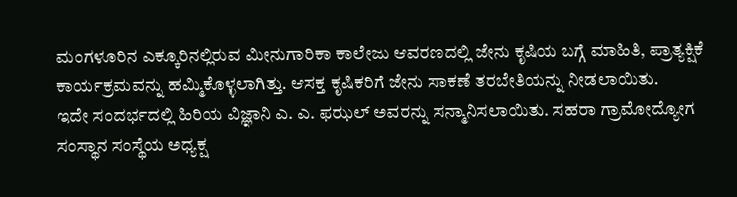ಮಂಗಳೂರಿನ ಎಕ್ಕೂರಿನಲ್ಲಿರುವ ಮೀನುಗಾರಿಕಾ ಕಾಲೇಜು ಆವರಣದಲ್ಲಿ ಜೇನು ಕೃಷಿಯ ಬಗ್ಗೆ ಮಾಹಿತಿ, ಪ್ರಾತ್ಯಕ್ಷಿಕೆ ಕಾರ್ಯಕ್ರಮವನ್ನು ಹಮ್ಮಿಕೊಳ್ಳಲಾಗಿತ್ತು. ಆಸಕ್ತ ಕೃಷಿಕರಿಗೆ ಜೇನು ಸಾಕಣೆ ತರಬೇತಿಯನ್ನು ನೀಡಲಾಯಿತು.
ಇದೇ ಸಂದರ್ಭದಲ್ಲಿ ಹಿರಿಯ ವಿಜ್ಞಾನಿ ಎ. ಎ. ಫಝಲ್ ಅವರನ್ನು ಸನ್ಮಾನಿಸಲಾಯಿತು. ಸಹರಾ ಗ್ರಾಮೋದ್ಯೋಗ ಸಂಸ್ಥಾನ ಸಂಸ್ಥೆಯ ಅಧ್ಯಕ್ಷ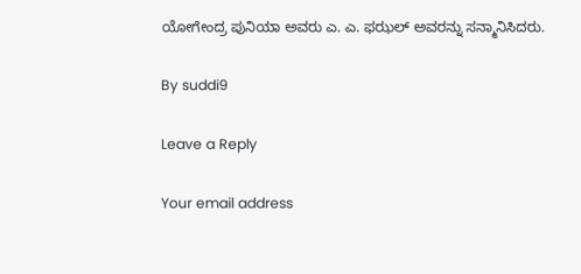ಯೋಗೇಂದ್ರ ಪುನಿಯಾ ಅವರು ಎ. ಎ. ಫಝಲ್ ಅವರನ್ನು ಸನ್ಮಾನಿಸಿದರು.

By suddi9

Leave a Reply

Your email address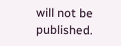will not be published.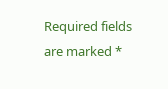Required fields are marked *